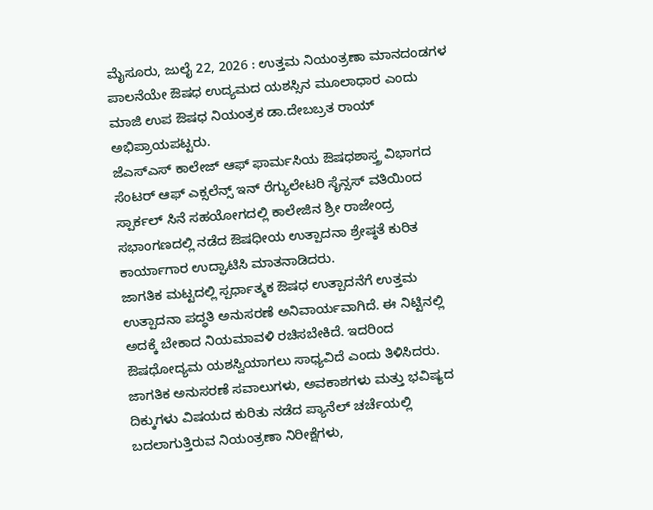ಮೈಸೂರು, ಜುಲೈ 22, 2026 : ಉತ್ತಮ ನಿಯಂತ್ರಣಾ ಮಾನದಂಡಗಳ ಪಾಲನೆಯೇ ಔಷಧ ಉದ್ಯಮದ ಯಶಸ್ಸಿನ ಮೂಲಾಧಾರ ಎಂದು ಮಾಜಿ ಉಪ ಔಷಧ ನಿಯಂತ್ರಕ ಡಾ.ದೇಬಬ್ರತ ರಾಯ್ ಅಭಿಪ್ರಾಯಪಟ್ಟರು.
ಜೆಎಸ್ಎಸ್ ಕಾಲೇಜ್ ಆಫ್ ಫಾರ್ಮಸಿಯ ಔಷಧಶಾಸ್ತ್ರ ವಿಭಾಗದ ಸೆಂಟರ್ ಆಫ್ ಎಕ್ಸಲೆನ್ಸ್ ಇನ್ ರೆಗ್ಯುಲೇಟರಿ ಸೈನ್ಸಸ್ ವತಿಯಿಂದ ಸ್ಪಾರ್ಕಲ್ ಸಿನೆ ಸಹಯೋಗದಲ್ಲಿ ಕಾಲೇಜಿನ ಶ್ರೀ ರಾಜೇಂದ್ರ ಸಭಾಂಗಣದಲ್ಲಿ ನಡೆದ ಔಷಧೀಯ ಉತ್ಪಾದನಾ ಶ್ರೇಷ್ಠತೆ ಕುರಿತ ಕಾರ್ಯಾಗಾರ ಉದ್ಘಾಟಿಸಿ ಮಾತನಾಡಿದರು.
ಜಾಗತಿಕ ಮಟ್ಟದಲ್ಲಿ ಸ್ಪರ್ಧಾತ್ಮಕ ಔಷಧ ಉತ್ಪಾದನೆಗೆ ಉತ್ತಮ ಉತ್ಪಾದನಾ ಪದ್ಧತಿ ಅನುಸರಣೆ ಅನಿವಾರ್ಯವಾಗಿದೆ. ಈ ನಿಟ್ಟಿನಲ್ಲಿ ಅದಕ್ಕೆ ಬೇಕಾದ ನಿಯಮಾವಳಿ ರಚಿಸಬೇಕಿದೆ. ಇದರಿಂದ ಔಷಧೋದ್ಯಮ ಯಶಸ್ವಿಯಾಗಲು ಸಾಧ್ಯವಿದೆ ಎಂದು ತಿಳಿಸಿದರು.
ಜಾಗತಿಕ ಅನುಸರಣೆ ಸವಾಲುಗಳು, ಅವಕಾಶಗಳು ಮತ್ತು ಭವಿಷ್ಯದ ದಿಕ್ಕುಗಳು ವಿಷಯದ ಕುರಿತು ನಡೆದ ಪ್ಯಾನೆಲ್ ಚರ್ಚೆಯಲ್ಲಿ ಬದಲಾಗುತ್ತಿರುವ ನಿಯಂತ್ರಣಾ ನಿರೀಕ್ಷೆಗಳು,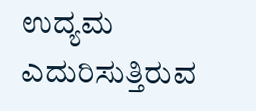ಉದ್ಯಮ ಎದುರಿಸುತ್ತಿರುವ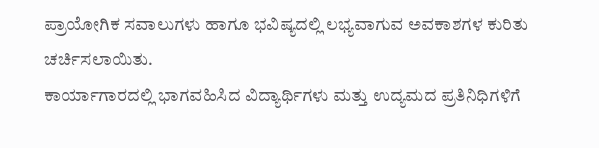ಪ್ರಾಯೋಗಿಕ ಸವಾಲುಗಳು ಹಾಗೂ ಭವಿಷ್ಯದಲ್ಲಿ ಲಭ್ಯವಾಗುವ ಅವಕಾಶಗಳ ಕುರಿತು ಚರ್ಚಿಸಲಾಯಿತು.
ಕಾರ್ಯಾಗಾರದಲ್ಲಿ ಭಾಗವಹಿಸಿದ ವಿದ್ಯಾರ್ಥಿಗಳು ಮತ್ತು ಉದ್ಯಮದ ಪ್ರತಿನಿಧಿಗಳಿಗೆ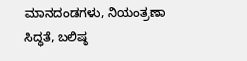ಮಾನದಂಡಗಳು, ನಿಯಂತ್ರಣಾ ಸಿದ್ಧತೆ, ಬಲಿಷ್ಠ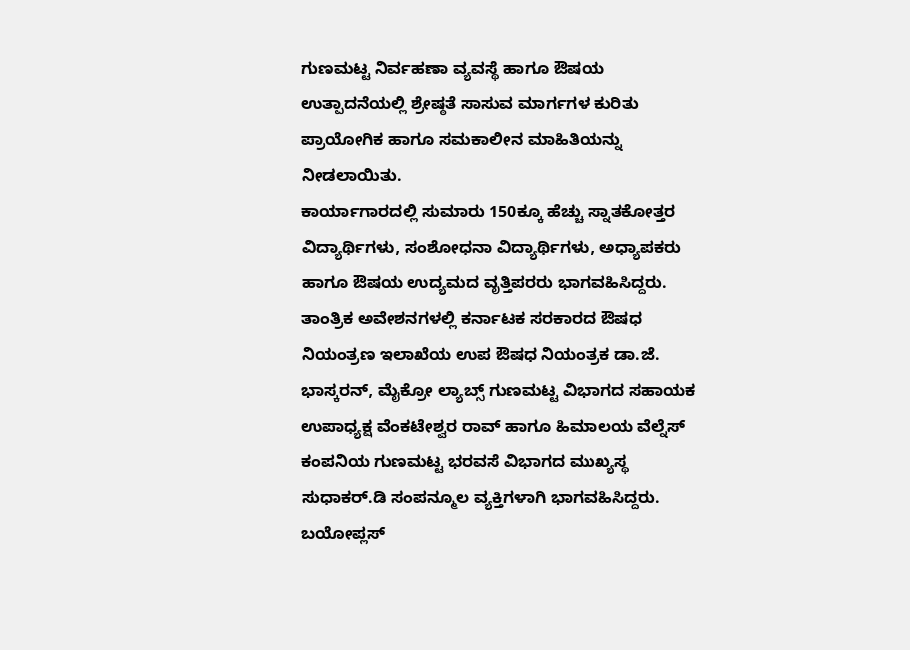ಗುಣಮಟ್ಟ ನಿರ್ವಹಣಾ ವ್ಯವಸ್ಥೆ ಹಾಗೂ ಔಷಯ ಉತ್ಪಾದನೆಯಲ್ಲಿ ಶ್ರೇಷ್ಠತೆ ಸಾಸುವ ಮಾರ್ಗಗಳ ಕುರಿತು ಪ್ರಾಯೋಗಿಕ ಹಾಗೂ ಸಮಕಾಲೀನ ಮಾಹಿತಿಯನ್ನು ನೀಡಲಾಯಿತು.
ಕಾರ್ಯಾಗಾರದಲ್ಲಿ ಸುಮಾರು 150ಕ್ಕೂ ಹೆಚ್ಚು ಸ್ನಾತಕೋತ್ತರ ವಿದ್ಯಾರ್ಥಿಗಳು, ಸಂಶೋಧನಾ ವಿದ್ಯಾರ್ಥಿಗಳು, ಅಧ್ಯಾಪಕರು ಹಾಗೂ ಔಷಯ ಉದ್ಯಮದ ವೃತ್ತಿಪರರು ಭಾಗವಹಿಸಿದ್ದರು. ತಾಂತ್ರಿಕ ಅವೇಶನಗಳಲ್ಲಿ ಕರ್ನಾಟಕ ಸರಕಾರದ ಔಷಧ ನಿಯಂತ್ರಣ ಇಲಾಖೆಯ ಉಪ ಔಷಧ ನಿಯಂತ್ರಕ ಡಾ.ಜೆ. ಭಾಸ್ಕರನ್, ಮೈಕ್ರೋ ಲ್ಯಾಬ್ಸ್ ಗುಣಮಟ್ಟ ವಿಭಾಗದ ಸಹಾಯಕ ಉಪಾಧ್ಯಕ್ಷ ವೆಂಕಟೇಶ್ವರ ರಾವ್ ಹಾಗೂ ಹಿಮಾಲಯ ವೆಲ್ನೆಸ್ ಕಂಪನಿಯ ಗುಣಮಟ್ಟ ಭರವಸೆ ವಿಭಾಗದ ಮುಖ್ಯಸ್ಥ ಸುಧಾಕರ್.ಡಿ ಸಂಪನ್ಮೂಲ ವ್ಯಕ್ತಿಗಳಾಗಿ ಭಾಗವಹಿಸಿದ್ದರು.
ಬಯೋಪ್ಲಸ್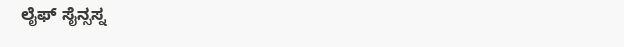ಲೈಫ್ ಸೈನ್ಸಸ್ನ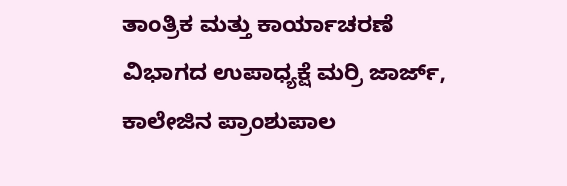ತಾಂತ್ರಿಕ ಮತ್ತು ಕಾರ್ಯಾಚರಣೆ ವಿಭಾಗದ ಉಪಾಧ್ಯಕ್ಷೆ ಮರ್ರಿ ಜಾರ್ಜ್, ಕಾಲೇಜಿನ ಪ್ರಾಂಶುಪಾಲ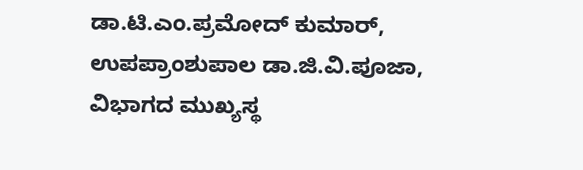ಡಾ.ಟಿ.ಎಂ.ಪ್ರಮೋದ್ ಕುಮಾರ್, ಉಪಪ್ರಾಂಶುಪಾಲ ಡಾ.ಜಿ.ವಿ.ಪೂಜಾ, ವಿಭಾಗದ ಮುಖ್ಯಸ್ಥ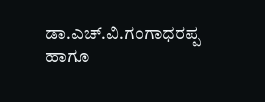ಡಾ.ಎಚ್.ವಿ.ಗಂಗಾಧರಪ್ಪ ಹಾಗೂ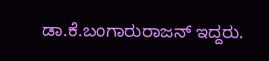ಡಾ.ಕೆ.ಬಂಗಾರುರಾಜನ್ ಇದ್ದರು.